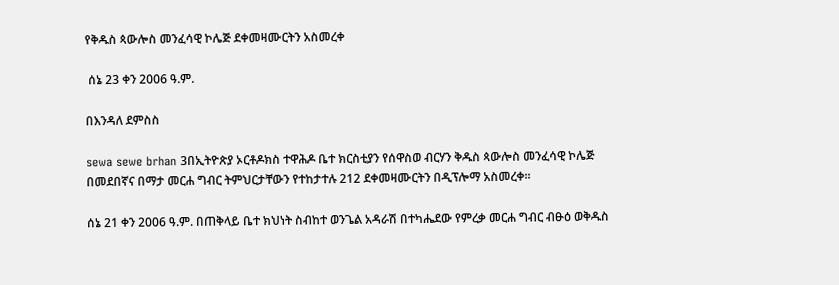የቅዱስ ጳውሎስ መንፈሳዊ ኮሌጅ ደቀመዛሙርትን አስመረቀ

 ሰኔ 23 ቀን 2006 ዓ.ም.

በእንዳለ ደምስስ

sewa sewe brhan 3በኢትዮጵያ ኦርቶዶክስ ተዋሕዶ ቤተ ክርስቲያን የሰዋስወ ብርሃን ቅዱስ ጳውሎስ መንፈሳዊ ኮሌጅ በመደበኛና በማታ መርሐ ግብር ትምህርታቸውን የተከታተሉ 212 ደቀመዛሙርትን በዲፕሎማ አስመረቀ፡፡

ሰኔ 21 ቀን 2006 ዓ.ም. በጠቅላይ ቤተ ክህነት ስብከተ ወንጌል አዳራሽ በተካሔደው የምረቃ መርሐ ግብር ብፁዕ ወቅዱስ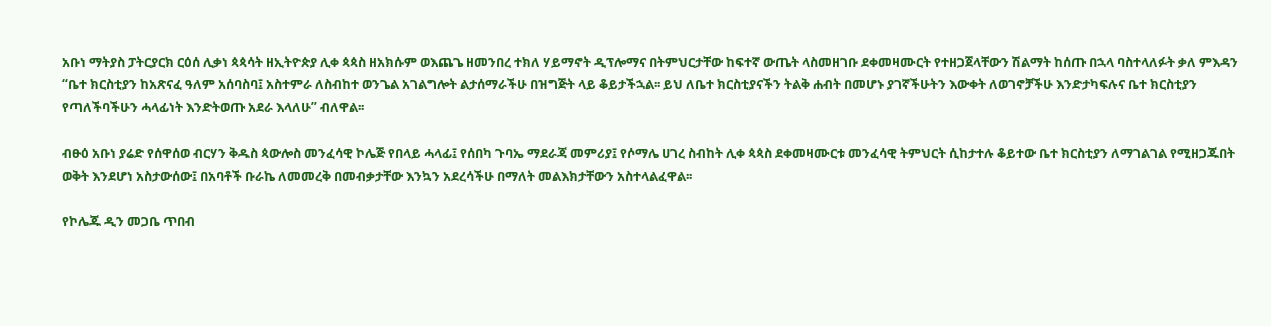አቡነ ማትያስ ፓትርያርክ ርዕሰ ሊቃነ ጳጳሳት ዘኢትዮጵያ ሊቀ ጳጳስ ዘአክሱም ወእጨጌ ዘመንበረ ተክለ ሃይማኖት ዲፕሎማና በትምህርታቸው ከፍተኛ ውጤት ላስመዘገቡ ደቀመዛሙርት የተዘጋጀላቸውን ሽልማት ከሰጡ በኋላ ባስተላለፉት ቃለ ምእዳን “ቤተ ክርስቲያን ከአጽናፈ ዓለም አሰባስባ፤ አስተምራ ለስብከተ ወንጌል አገልግሎት ልታሰማራችሁ በዝግጅት ላይ ቆይታችኋል፡፡ ይህ ለቤተ ክርስቲያናችን ትልቅ ሐብት በመሆኑ ያገኛችሁትን እውቀት ለወገኖቻችሁ እንድታካፍሉና ቤተ ክርስቲያን የጣለችባችሁን ሓላፊነት እንድትወጡ አደራ እላለሁ” ብለዋል፡፡

ብፁዕ አቡነ ያሬድ የሰዋሰወ ብርሃን ቅዱስ ጳውሎስ መንፈሳዊ ኮሌጅ የበላይ ሓላፊ፤ የሰበካ ጉባኤ ማደራጃ መምሪያ፤ የሶማሌ ሀገረ ስብከት ሊቀ ጳጳስ ደቀመዛሙርቱ መንፈሳዊ ትምህርት ሲከታተሉ ቆይተው ቤተ ክርስቲያን ለማገልገል የሚዘጋጁበት ወቅት እንደሆነ አስታውሰው፤ በአባቶች ቡራኬ ለመመረቅ በመብቃታቸው እንኳን አደረሳችሁ በማለት መልእክታቸውን አስተላልፈዋል፡፡

የኮሌጁ ዲን መጋቤ ጥበብ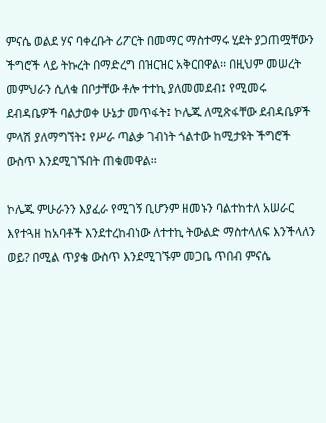ምናሴ ወልደ ሃና ባቀረቡት ሪፖርት በመማር ማስተማሩ ሂደት ያጋጠሟቸውን ችግሮች ላይ ትኩረት በማድረግ በዝርዝር አቅርበዋል፡፡ በዚህም መሠረት መምህራን ሲለቁ በቦታቸው ቶሎ ተተኪ ያለመመደብ፤ የሚመሩ ደብዳቤዎች ባልታወቀ ሁኔታ መጥፋት፤ ኮሌጁ ለሚጽፋቸው ደብዳቤዎች ምላሽ ያለማግኘት፤ የሥራ ጣልቃ ገብነት ጎልተው ከሚታዩት ችግሮች ውስጥ እንደሚገኙበት ጠቁመዋል፡፡

ኮሌጁ ምሁራንን እያፈራ የሚገኝ ቢሆንም ዘመኑን ባልተከተለ አሠራር እየተጓዘ ከአባቶች እንደተረከብነው ለተተኪ ትውልድ ማስተላለፍ እንችላለን ወይ? በሚል ጥያቄ ውስጥ እንደሚገኙም መጋቤ ጥበብ ምናሴ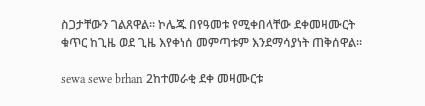ስጋታቸውን ገልጸዋል፡፡ ኮሌጁ በየዓመቱ የሚቀበላቸው ደቀመዛሙርት ቁጥር ከጊዜ ወደ ጊዜ እየቀነሰ መምጣቱም እንደማሳያነት ጠቅሰዋል፡፡

sewa sewe brhan 2ከተመራቂ ደቀ መዛሙርቱ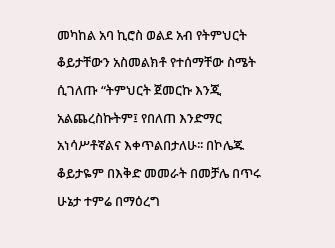መካከል አባ ኪሮስ ወልደ አብ የትምህርት ቆይታቸውን አስመልክቶ የተሰማቸው ስሜት ሲገለጡ “ትምህርት ጀመርኩ እንጂ አልጨረስኩትም፤ የበለጠ እንድማር አነሳሥቶኛልና እቀጥልበታለሁ፡፡ በኮሌጁ ቆይታዬም በእቅድ መመራት በመቻሌ በጥሩ ሁኔታ ተምሬ በማዕረግ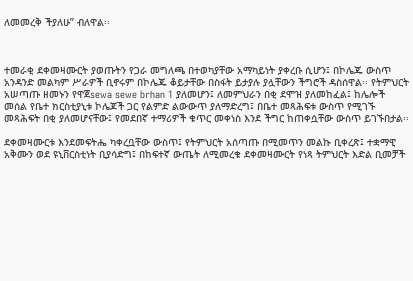ለመመረቅ ችያለሁ” ብለዋል፡፡



ተመራቂ ደቀመዛሙርት ያወጡትን የጋራ መግለጫ በተወካያቸው አማካይነት ያቀረቡ ሲሆን፤ በኮሌጁ ውስጥ አንዳንድ መልካም ሥራዎች ቢኖሩም በኮሌጁ ቆይታቸው በስፋት ይታያሉ ያሏቸውን ችግሮች ዳስሰዋል፡፡ የትምህርት አሠጣጡ ዘመኑን የዋጀsewa sewe brhan 1 ያለመሆን፤ ለመምህራን በቂ ደሞዝ ያለመከፈል፤ ከሌሎች መሰል የቤተ ክርስቲያኒቱ ኮሌጆች ጋር የልምድ ልውውጥ ያለማድረግ፤ በቤተ መጻሕፍቱ ውስጥ የሚገኙ መጻሕፍት በቂ ያለመሆናቸው፤ የመደበኛ ተማሪዎች ቁጥር መቀነስ እንደ ችግር ከጠቀሷቸው ውስጥ ይገኙበታል፡፡

ደቀመዛሙርቱ እንደመፍትሔ ካቀረቧቸው ውስጥ፤ የትምህርት አሰጣጡ በሚመጥን መልኩ ቢቀረጽ፤ ተቋማዊ አቅሙን ወደ ዩኒቨርስቲነት ቢያሳድግ፤ በከፍተኛ ውጤት ለሚመረቁ ደቀመዛሙርት የነጻ ትምህርት እድል ቢመቻች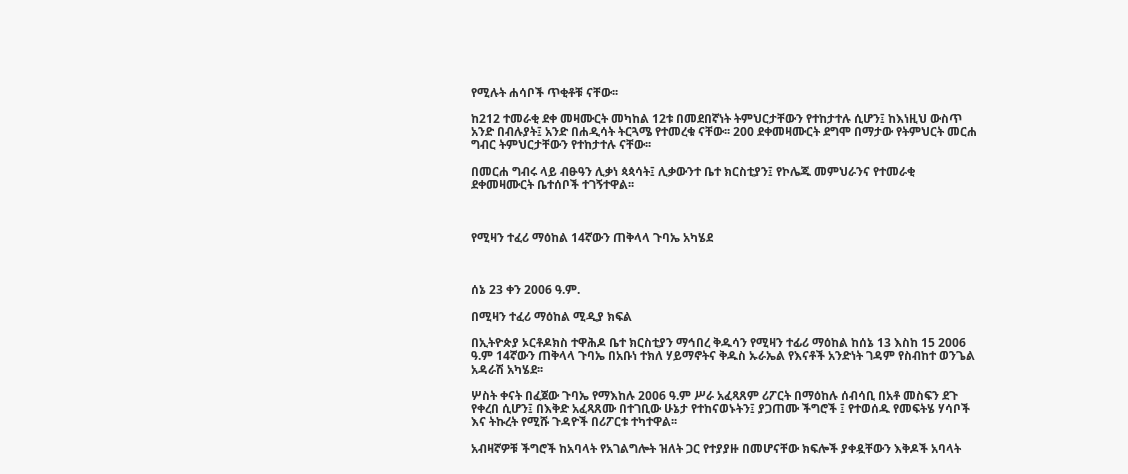የሚሉት ሐሳቦች ጥቂቶቹ ናቸው፡፡

ከ212 ተመራቂ ደቀ መዛሙርት መካከል 12ቱ በመደበኛነት ትምህርታቸውን የተከታተሉ ሲሆን፤ ከእነዚህ ውስጥ አንድ በብሉያት፤ አንድ በሐዲሳት ትርጓሜ የተመረቁ ናቸው፡፡ 200 ደቀመዛሙርት ደግሞ በማታው የትምህርት መርሐ ግብር ትምህርታቸውን የተከታተሉ ናቸው፡፡

በመርሐ ግብሩ ላይ ብፁዓን ሊቃነ ጳጳሳት፤ ሊቃውንተ ቤተ ክርስቲያን፤ የኮሌጁ መምህራንና የተመራቂ ደቀመዛሙርት ቤተሰቦች ተገኝተዋል፡፡



የሚዛን ተፈሪ ማዕከል 14ኛውን ጠቅላላ ጉባኤ አካሄደ



ሰኔ 23 ቀን 2006 ዓ.ም.

በሚዛን ተፈሪ ማዕከል ሚዲያ ክፍል

በኢትዮጵያ ኦርቶዶክስ ተዋሕዶ ቤተ ክርስቲያን ማኅበረ ቅዱሳን የሚዛን ተፊሪ ማዕከል ከሰኔ 13 እስከ 15 2006 ዓ.ም 14ኛውን ጠቅላላ ጉባኤ በአቡነ ተክለ ሃይማኖትና ቅዱስ ኡራኤል የእናቶች አንድነት ገዳም የስብከተ ወንጌል አዳራሽ አካሄደ፡፡

ሦስት ቀናት በፈጀው ጉባኤ የማእከሉ 2006 ዓ.ም ሥራ አፈጻጸም ሪፖርት በማዕከሉ ሰብሳቢ በአቶ መስፍን ደጉ የቀረበ ሲሆን፤ በእቅድ አፈጻጸሙ በተገቢው ሁኔታ የተከናወኑትን፤ ያጋጠሙ ችግሮች ፤ የተወሰዱ የመፍትሄ ሃሳቦች እና ትኩረት የሚሹ ጉዳዮች በሪፖርቱ ተካተዋል፡፡

አብዛኛዎቹ ችግሮች ከአባላት የአገልግሎት ዝለት ጋር የተያያዙ በመሆናቸው ክፍሎች ያቀዷቸውን እቅዶች አባላት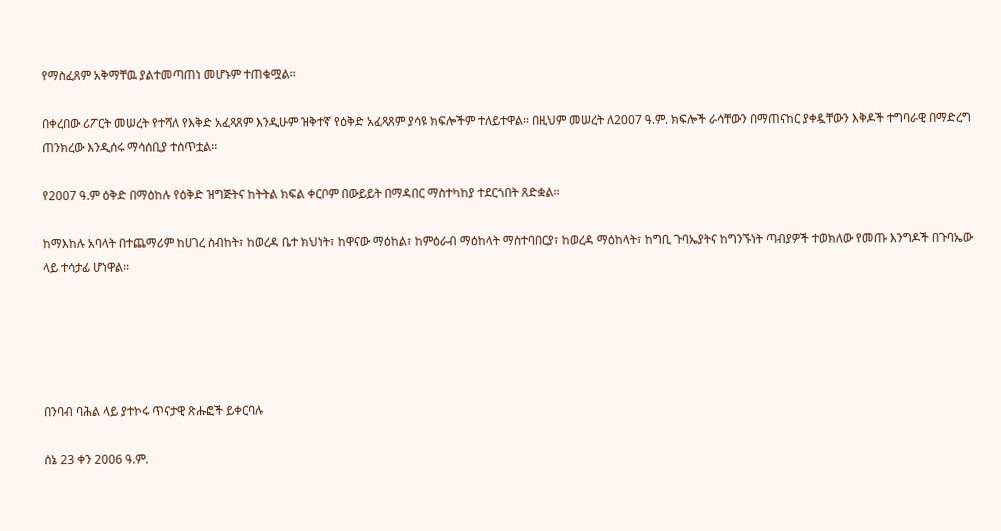የማስፈጸም አቅማቸዉ ያልተመጣጠነ መሆኑም ተጠቁሟል፡፡

በቀረበው ሪፖርት መሠረት የተሻለ የእቅድ አፈጻጸም እንዲሁም ዝቅተኛ የዕቅድ አፈጻጸም ያሳዩ ክፍሎችም ተለይተዋል፡፡ በዚህም መሠረት ለ2007 ዓ.ም. ክፍሎች ራሳቸውን በማጠናከር ያቀዷቸውን እቅዶች ተግባራዊ በማድረግ ጠንክረው እንዲሰሩ ማሳሰቢያ ተሰጥቷል፡፡

የ2007 ዓ.ም ዕቅድ በማዕከሉ የዕቅድ ዝግጅትና ከትትል ክፍል ቀርቦም በውይይት በማዳበር ማስተካከያ ተደርጎበት ጸድቋል፡፡

ከማእከሉ አባላት በተጨማሪም ከሀገረ ስብከት፣ ከወረዳ ቤተ ክህነት፣ ከዋናው ማዕከል፣ ከምዕራብ ማዕከላት ማስተባበርያ፣ ከወረዳ ማዕከላት፣ ከግቢ ጉባኤያትና ከግንኙነት ጣብያዎች ተወክለው የመጡ እንግዶች በጉባኤው ላይ ተሳታፊ ሆነዋል፡፡





በንባብ ባሕል ላይ ያተኮሩ ጥናታዊ ጽሑፎች ይቀርባሉ

ሰኔ 23 ቀን 2006 ዓ.ም.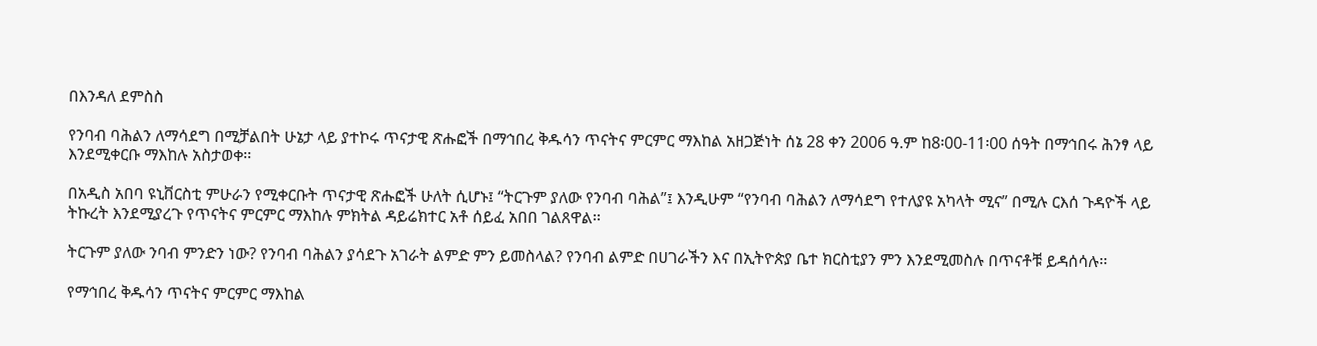በእንዳለ ደምስስ

የንባብ ባሕልን ለማሳደግ በሚቻልበት ሁኔታ ላይ ያተኮሩ ጥናታዊ ጽሑፎች በማኅበረ ቅዱሳን ጥናትና ምርምር ማእከል አዘጋጅነት ሰኔ 28 ቀን 2006 ዓ.ም ከ8፡00-11፡00 ሰዓት በማኅበሩ ሕንፃ ላይ እንደሚቀርቡ ማእከሉ አስታወቀ፡፡

በአዲስ አበባ ዩኒቨርስቲ ምሁራን የሚቀርቡት ጥናታዊ ጽሑፎች ሁለት ሲሆኑ፤ “ትርጉም ያለው የንባብ ባሕል”፤ እንዲሁም “የንባብ ባሕልን ለማሳደግ የተለያዩ አካላት ሚና” በሚሉ ርእሰ ጉዳዮች ላይ ትኩረት እንደሚያረጉ የጥናትና ምርምር ማእከሉ ምክትል ዳይሬክተር አቶ ሰይፈ አበበ ገልጸዋል፡፡

ትርጉም ያለው ንባብ ምንድን ነው? የንባብ ባሕልን ያሳደጉ አገራት ልምድ ምን ይመስላል? የንባብ ልምድ በሀገራችን እና በኢትዮጵያ ቤተ ክርስቲያን ምን እንደሚመስሉ በጥናቶቹ ይዳሰሳሉ፡፡

የማኅበረ ቅዱሳን ጥናትና ምርምር ማእከል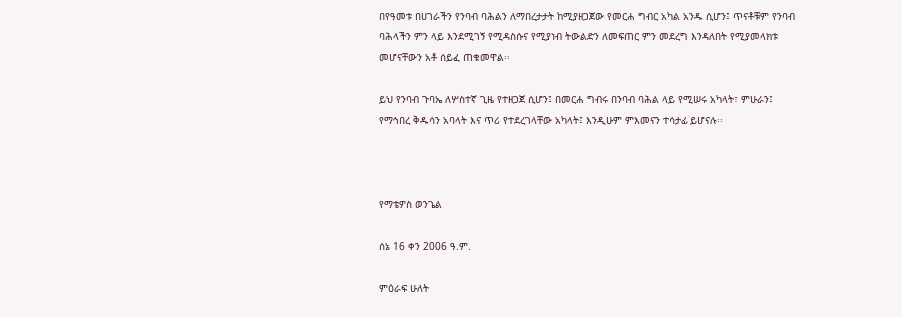በየዓመቱ በሀገራችን የንባብ ባሕልን ለማበረታታት ከሚያዘጋጀው የመርሐ ግብር አካል አንዱ ሲሆን፤ ጥናቶቹም የንባብ ባሕላችን ምን ላይ እንደሚገኝ የሚዳስሱና የሚያነብ ትውልድን ለመፍጠር ምን መደረግ እንዳለበት የሚያመላክቱ መሆናቸውን አቶ ሰይፈ ጠቁመዋል፡፡

ይህ የንባብ ጉባኤ ለሦስተኛ ጊዜ የተዘጋጀ ሲሆን፤ በመርሐ ግብሩ በንባብ ባሕል ላይ የሚሠሩ አካላት፣ ምሁራን፤ የማኅበረ ቅዱሳን አባላት እና ጥሪ የተደረገላቸው አካላት፤ እንዲሁም ምእመናን ተሳታፊ ይሆናሉ፡፡



የማቴዎስ ወንጌል

ሰኔ 16 ቀን 2006 ዓ.ም.

ምዕራፍ ሁለት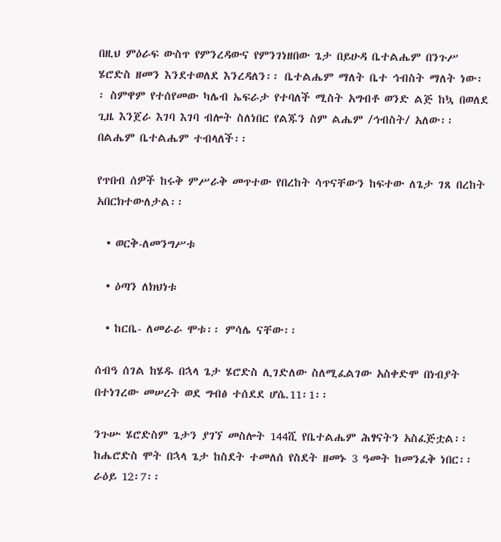በዚህ ምዕራፍ ውስጥ የምንረዳውና የምንገነዘበው ጌታ በይሁዳ ቤተልሔም በንጉሥ ሄሮድስ ዘመን እንደተወለደ እንረዳለን፡፡ ቤተልሔም ማለት ቤተ ኅብስት ማለት ነው፡፡ ስምዋም የተሰየመው ካሌብ ኤፍራታ የተባለች ሚስት አግብቶ ወንድ ልጅ ከኳ በወለደ ጊዜ እንጀራ እገባ እገባ ብሎት ስለነበር የልጁን ስም ልሔም /ኅብስት/ አለው፡፡ በልሔም ቤተልሔም ተብላለች፡፡

የጥበብ ሰዎች ከሩቅ ምሥራቅ መጥተው የበረከት ሳጥናቸውን ከፍተው ለጌታ ገጸ በረከት አበርክተውለታል፡፡

  • ወርቅ-ለመንግሥቱ

  • ዕጣን ለክህነቱ

  • ከርቤ- ለመራራ ሞቱ፡፡ ምሳሌ ናቸው፡፡

ሰብዓ ሰገል ከሄዱ በኋላ ጌታ ሄሮድስ ሊገድለው ስለሚፈልገው አስቀድሞ በነብያት በተነገረው መሠረት ወደ ግብፅ ተሰደደ ሆሴ.11፡1፡፡

ንጉሡ ሄሮድስም ጌታን ያገኘ መስሎት 144ሺ የቤተልሔም ሕፃናትን አስፈጅቷል፡፡ ከሔሮድስ ሞት በኋላ ጌታ ከስደት ተመለሰ የስደት ዘመኑ 3 ዓመት ከመንፈቅ ነበር፡፡ ራዕይ 12፡7፡፡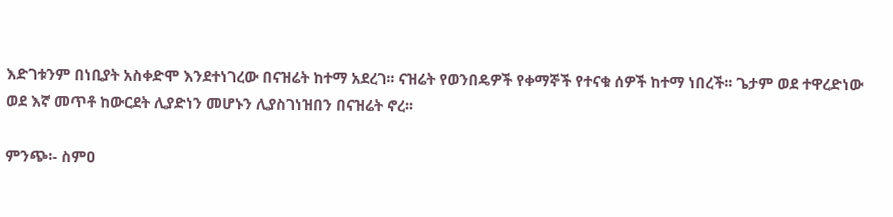እድገቱንም በነቢያት አስቀድሞ እንደተነገረው በናዝሬት ከተማ አደረገ፡፡ ናዝሬት የወንበዴዎች የቀማኞች የተናቁ ሰዎች ከተማ ነበረች፡፡ ጌታም ወደ ተዋረድነው ወደ እኛ መጥቶ ከውርደት ሊያድነን መሆኑን ሊያስገነዝበን በናዝሬት ኖረ፡፡

ምንጭ፡- ስምዐ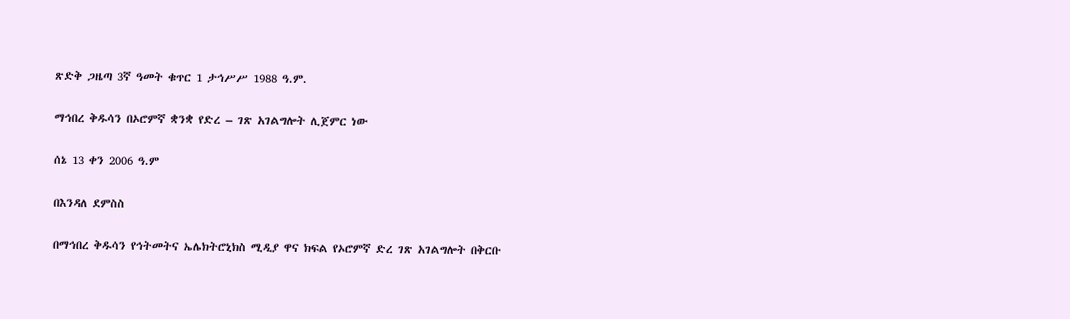ጽድቅ ጋዜጣ 3ኛ ዓመት ቁጥር 1 ታኅሥሥ 1988 ዓ.ም.

ማኅበረ ቅዱሳን በኦሮምኛ ቋንቋ የድረ – ገጽ አገልግሎት ሊጀምር ነው

ሰኔ 13 ቀን 2006 ዓ.ም

በእንዳለ ደምስስ

በማኅበረ ቅዱሳን የኅትመትና ኤሌክትሮኒክስ ሚዲያ ዋና ክፍል የኦሮምኛ ድረ ገጽ አገልግሎት በቅርቡ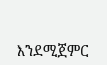እንደሚጀምር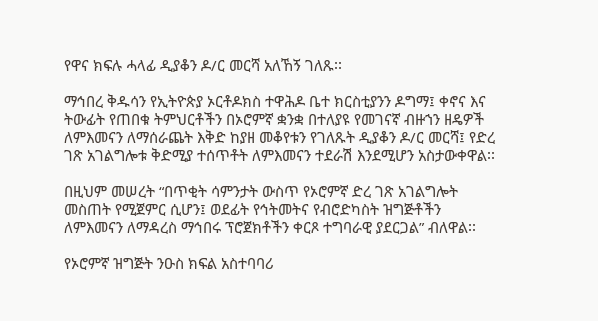የዋና ክፍሉ ሓላፊ ዲያቆን ዶ/ር መርሻ አለኸኝ ገለጹ፡፡

ማኅበረ ቅዱሳን የኢትዮጵያ ኦርቶዶክስ ተዋሕዶ ቤተ ክርስቲያንን ዶግማ፤ ቀኖና እና ትውፊት የጠበቁ ትምህርቶችን በኦሮምኛ ቋንቋ በተለያዩ የመገናኛ ብዙኀን ዘዴዎች ለምእመናን ለማሰራጨት እቅድ ከያዘ መቆየቱን የገለጹት ዲያቆን ዶ/ር መርሻ፤ የድረ ገጽ አገልግሎቱ ቅድሚያ ተሰጥቶት ለምእመናን ተደራሽ እንደሚሆን አስታውቀዋል፡፡

በዚህም መሠረት “በጥቂት ሳምንታት ውስጥ የኦሮምኛ ድረ ገጽ አገልግሎት መስጠት የሚጀምር ሲሆን፤ ወደፊት የኅትመትና የብሮድካስት ዝግጅቶችን ለምእመናን ለማዳረስ ማኅበሩ ፕሮጀክቶችን ቀርጾ ተግባራዊ ያደርጋል” ብለዋል፡፡

የኦሮምኛ ዝግጅት ንዑስ ክፍል አስተባባሪ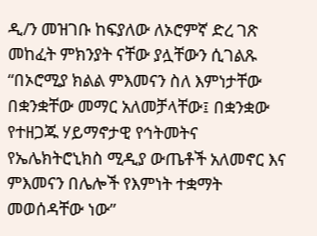ዲ/ን መዝገቡ ከፍያለው ለኦሮምኛ ድረ ገጽ መከፈት ምክንያት ናቸው ያሏቸውን ሲገልጹ “በኦሮሚያ ክልል ምእመናን ስለ እምነታቸው በቋንቋቸው መማር አለመቻላቸው፤ በቋንቋው የተዘጋጁ ሃይማኖታዊ የኅትመትና የኤሌክትሮኒክስ ሚዲያ ውጤቶች አለመኖር እና ምእመናን በሌሎች የእምነት ተቋማት መወሰዳቸው ነው”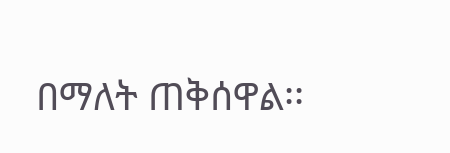በማለት ጠቅሰዋል፡፡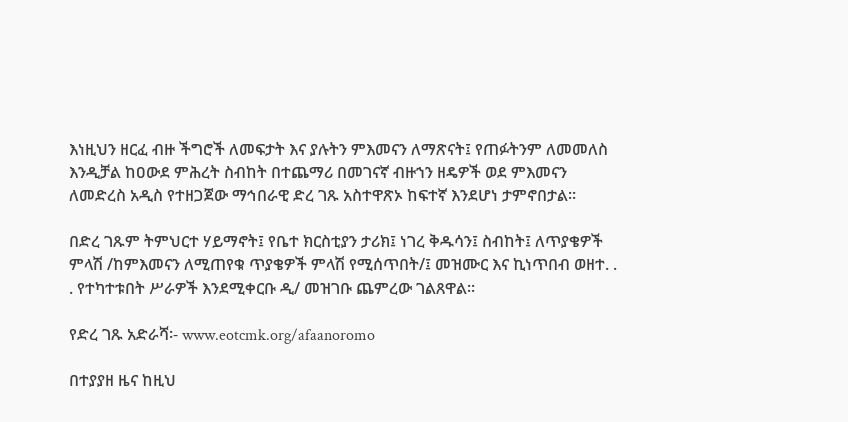እነዚህን ዘርፈ ብዙ ችግሮች ለመፍታት እና ያሉትን ምእመናን ለማጽናት፤ የጠፉትንም ለመመለስ እንዲቻል ከዐውደ ምሕረት ስብከት በተጨማሪ በመገናኛ ብዙኀን ዘዴዎች ወደ ምእመናን ለመድረስ አዲስ የተዘጋጀው ማኅበራዊ ድረ ገጹ አስተዋጽኦ ከፍተኛ እንደሆነ ታምኖበታል፡፡

በድረ ገጹም ትምህርተ ሃይማኖት፤ የቤተ ክርስቲያን ታሪክ፤ ነገረ ቅዱሳን፤ ስብከት፤ ለጥያቄዎች ምላሽ /ከምእመናን ለሚጠየቁ ጥያቄዎች ምላሽ የሚሰጥበት/፤ መዝሙር እና ኪነጥበብ ወዘተ. . . የተካተቱበት ሥራዎች እንደሚቀርቡ ዲ/ መዝገቡ ጨምረው ገልጸዋል፡፡

የድረ ገጹ አድራሻ፡- www.eotcmk.org/afaanoromo

በተያያዘ ዜና ከዚህ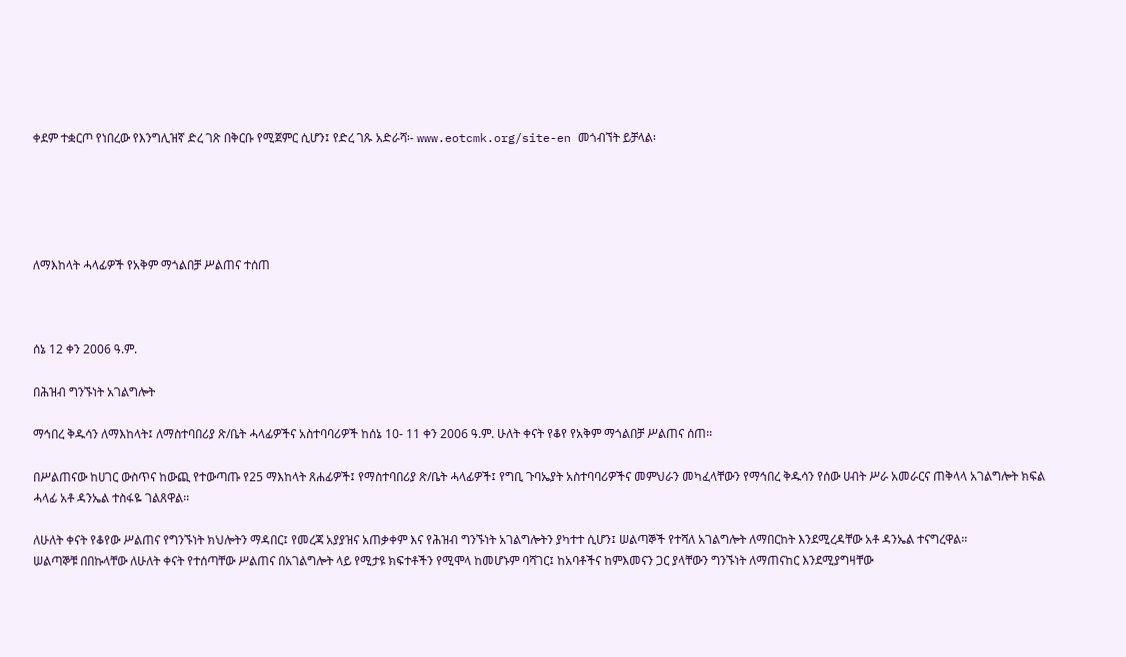ቀደም ተቋርጦ የነበረው የእንግሊዝኛ ድረ ገጽ በቅርቡ የሚጀምር ሲሆን፤ የድረ ገጹ አድራሻ፡- www.eotcmk.org/site-en መጎብኘት ይቻላል፡





ለማእከላት ሓላፊዎች የአቅም ማጎልበቻ ሥልጠና ተሰጠ



ሰኔ 12 ቀን 2006 ዓ.ም.

በሕዝብ ግንኙነት አገልግሎት

ማኅበረ ቅዱሳን ለማእከላት፤ ለማስተባበሪያ ጽ/ቤት ሓላፊዎችና አስተባባሪዎች ከሰኔ 10- 11 ቀን 2006 ዓ.ም. ሁለት ቀናት የቆየ የአቅም ማጎልበቻ ሥልጠና ሰጠ፡፡

በሥልጠናው ከሀገር ውስጥና ከውጪ የተውጣጡ የ25 ማእከላት ጸሐፊዎች፤ የማስተባበሪያ ጽ/ቤት ሓላፊዎች፤ የግቢ ጉባኤያት አስተባባሪዎችና መምህራን መካፈላቸውን የማኅበረ ቅዱሳን የሰው ሀብት ሥራ አመራርና ጠቅላላ አገልግሎት ክፍል ሓላፊ አቶ ዳንኤል ተስፋዬ ገልጸዋል፡፡

ለሁለት ቀናት የቆየው ሥልጠና የግንኙነት ክህሎትን ማዳበር፤ የመረጃ አያያዝና አጠቃቀም እና የሕዝብ ግንኙነት አገልግሎትን ያካተተ ሲሆን፤ ሠልጣኞች የተሻለ አገልግሎት ለማበርከት እንደሚረዳቸው አቶ ዳንኤል ተናግረዋል፡፡
ሠልጣኞቹ በበኩላቸው ለሁለት ቀናት የተሰጣቸው ሥልጠና በአገልግሎት ላይ የሚታዩ ክፍተቶችን የሚሞላ ከመሆኑም ባሻገር፤ ከአባቶችና ከምእመናን ጋር ያላቸውን ግንኙነት ለማጠናከር እንደሚያግዛቸው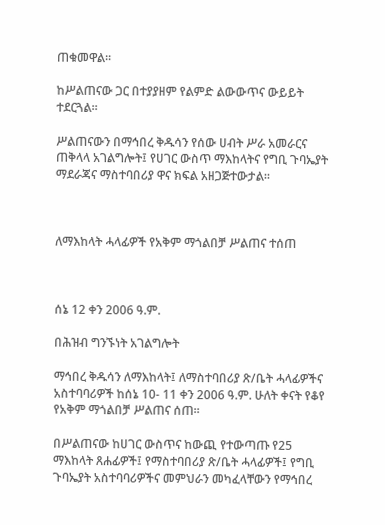ጠቁመዋል፡፡

ከሥልጠናው ጋር በተያያዘም የልምድ ልውውጥና ውይይት ተደርጓል፡፡

ሥልጠናውን በማኅበረ ቅዱሳን የሰው ሀብት ሥራ አመራርና ጠቅላላ አገልግሎት፤ የሀገር ውስጥ ማእከላትና የግቢ ጉባኤያት ማደራጃና ማስተባበሪያ ዋና ክፍል አዘጋጅተውታል፡፡



ለማእከላት ሓላፊዎች የአቅም ማጎልበቻ ሥልጠና ተሰጠ



ሰኔ 12 ቀን 2006 ዓ.ም.

በሕዝብ ግንኙነት አገልግሎት

ማኅበረ ቅዱሳን ለማእከላት፤ ለማስተባበሪያ ጽ/ቤት ሓላፊዎችና አስተባባሪዎች ከሰኔ 10- 11 ቀን 2006 ዓ.ም. ሁለት ቀናት የቆየ የአቅም ማጎልበቻ ሥልጠና ሰጠ፡፡

በሥልጠናው ከሀገር ውስጥና ከውጪ የተውጣጡ የ25 ማእከላት ጸሐፊዎች፤ የማስተባበሪያ ጽ/ቤት ሓላፊዎች፤ የግቢ ጉባኤያት አስተባባሪዎችና መምህራን መካፈላቸውን የማኅበረ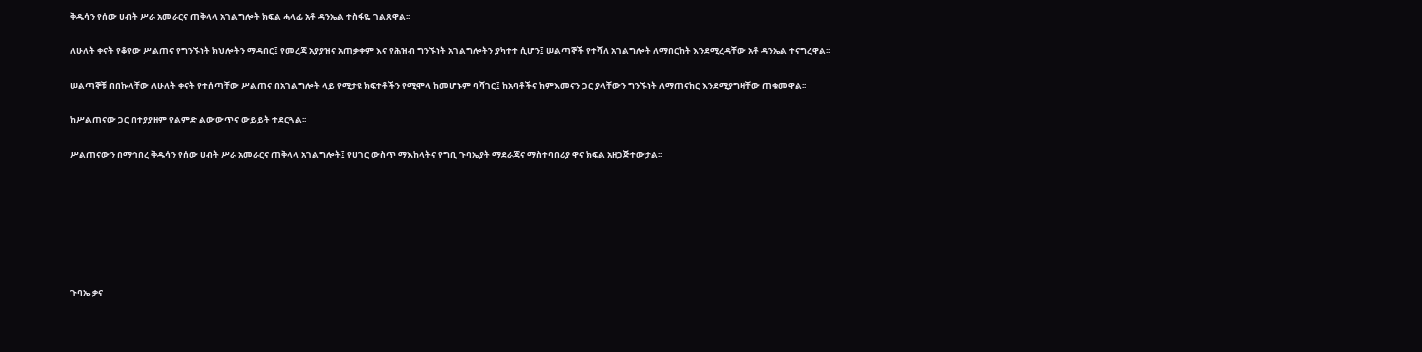ቅዱሳን የሰው ሀብት ሥራ አመራርና ጠቅላላ አገልግሎት ክፍል ሓላፊ አቶ ዳንኤል ተስፋዬ ገልጸዋል፡፡

ለሁለት ቀናት የቆየው ሥልጠና የግንኙነት ክህሎትን ማዳበር፤ የመረጃ አያያዝና አጠቃቀም እና የሕዝብ ግንኙነት አገልግሎትን ያካተተ ሲሆን፤ ሠልጣኞች የተሻለ አገልግሎት ለማበርከት እንደሚረዳቸው አቶ ዳንኤል ተናግረዋል፡፡

ሠልጣኞቹ በበኩላቸው ለሁለት ቀናት የተሰጣቸው ሥልጠና በአገልግሎት ላይ የሚታዩ ክፍተቶችን የሚሞላ ከመሆኑም ባሻገር፤ ከአባቶችና ከምእመናን ጋር ያላቸውን ግንኙነት ለማጠናከር እንደሚያግዛቸው ጠቁመዋል፡፡

ከሥልጠናው ጋር በተያያዘም የልምድ ልውውጥና ውይይት ተደርጓል፡፡

ሥልጠናውን በማኅበረ ቅዱሳን የሰው ሀብት ሥራ አመራርና ጠቅላላ አገልግሎት፤ የሀገር ውስጥ ማእከላትና የግቢ ጉባኤያት ማደራጃና ማስተባበሪያ ዋና ክፍል አዘጋጅተውታል፡፡







ጉባኤ ቃና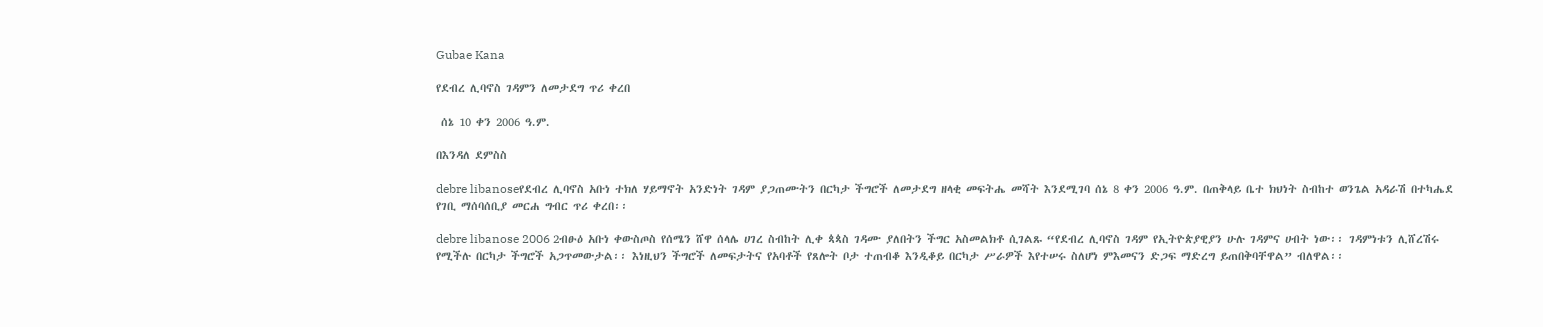Gubae Kana

የደብረ ሊባኖስ ገዳምን ለመታደግ ጥሪ ቀረበ

 ሰኔ 10 ቀን 2006 ዓ.ም.

በእንዳለ ደምስስ

debre libanoseየደብረ ሊባኖስ አቡነ ተክለ ሃይማኖት አንድነት ገዳም ያጋጠሙትን በርካታ ችግሮች ለመታደግ ዘላቂ መፍትሔ መሻት እንደሚገባ ሰኔ 8 ቀን 2006 ዓ.ም. በጠቅላይ ቤተ ክህነት ስብከተ ወንጌል አዳራሽ በተካሔደ የገቢ ማሰባሰቢያ መርሐ ግብር ጥሪ ቀረበ፡፡

debre libanose 2006 2ብፁዕ አቡነ ቀውስጦስ የሰሜን ሸዋ ሰላሌ ሀገረ ስብከት ሊቀ ጳጳስ ገዳሙ ያለበትን ችግር አስመልክቶ ሲገልጹ “የደብረ ሊባኖስ ገዳም የኢትዮጵያዊያን ሁሉ ገዳምና ሀብት ነው፡፡ ገዳምነቱን ሊሸረሽሩ የሚችሉ በርካታ ችግሮች አጋጥመውታል፡፡ እነዚህን ችግሮች ለመፍታትና የአባቶች የጸሎት ቦታ ተጠብቆ እንዲቆይ በርካታ ሥራዎች እየተሠሩ ስለሆነ ምእመናን ድጋፍ ማድረግ ይጠበቅባቸዋል” ብለዋል፡፡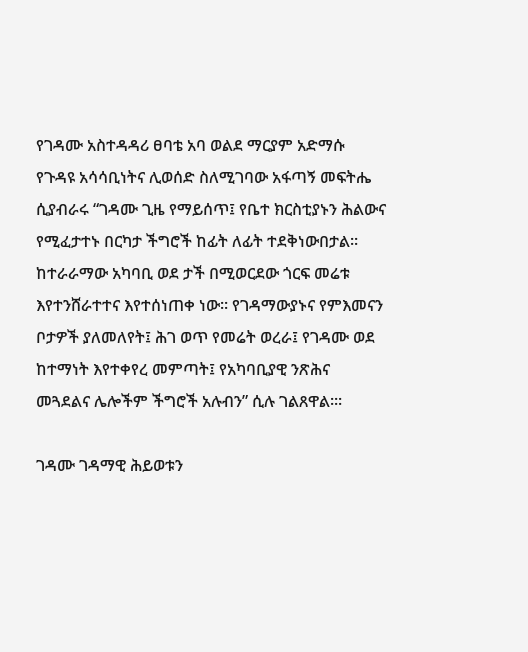የገዳሙ አስተዳዳሪ ፀባቴ አባ ወልደ ማርያም አድማሱ የጉዳዩ አሳሳቢነትና ሊወሰድ ስለሚገባው አፋጣኝ መፍትሔ ሲያብራሩ “ገዳሙ ጊዜ የማይሰጥ፤ የቤተ ክርስቲያኑን ሕልውና የሚፈታተኑ በርካታ ችግሮች ከፊት ለፊት ተደቅነውበታል፡፡ ከተራራማው አካባቢ ወደ ታች በሚወርደው ጎርፍ መሬቱ እየተንሸራተተና እየተሰነጠቀ ነው፡፡ የገዳማውያኑና የምእመናን ቦታዎች ያለመለየት፤ ሕገ ወጥ የመሬት ወረራ፤ የገዳሙ ወደ ከተማነት እየተቀየረ መምጣት፤ የአካባቢያዊ ንጽሕና መጓደልና ሌሎችም ችግሮች አሉብን” ሲሉ ገልጸዋል፡፡፡

ገዳሙ ገዳማዊ ሕይወቱን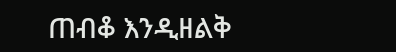ጠብቆ እንዲዘልቅ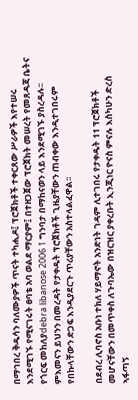በማኅበረ ቅዱሳን ባለሙያዎች ጥናት ተካሒዶ፤ ፕሮጀክቶች ተቀርጸው ሥራዎች እየተሠሩ እንደሚገኙ የሚናገሩት ፀባቴ አባ ወልደ ማርያም፤ በተዘጋጀው ፕሮጀክት መሠረት የመጸዳጃ ቤትና የጎርፍ መከለያdebra libanose 2006 1 ግንባታ በማከናወን ላይ እንደሚገኙ ያስረዳሉ፡፡ ምእመናን ይህንን በመረዳት የታቀዱት ፕሮጀክቶች ጊዜያቸውን ጠብቀው እንዲተገበሩም የበኩላቸውን ድጋፍ እንዲያደርጉ ጥሪያቸውን አስተላልፈዋል፡፡

በደብረ ሊባኖስ አቡነ ተክለ ሃይማኖት አንድነት ገዳም ሊተገበሩ የታቀዱት 11 ፕሮጀክቶች መሆናቸውን በመጥቀስ ለጉባኤው በዝርዝር ያቀረቡት ኢንጂነር ዮናስ ምናሉ እስካሁን ድረስ ኣፋጣኝ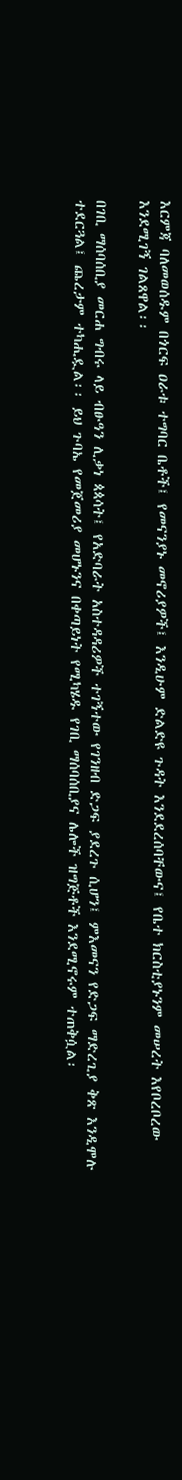እርምጃ ባለመወሰዱም በጎርፍ ዐራቱ ተግባር ቤቶች፤ የመናንያኑ መኖሪያዎች፤ እንዲሁም ድልድዩ ጉዳት እንደደረሰባቸውና፤ የቤተ ክርስቲያኑንም መሠረት እየቦረቦረው እንደሚገኝ ገልጸዋል፡፡

በገቢ ማሰባሰቢያ መርሐ ግብሩ ላይ ብፁዓን ሊቃነ ጳጳሳት፤ የአድባራት አስተዳዳሪዎች ተገኝተው የገንዘብ ድጋፍ ያደረጉ ሲሆን፤ ምእመናን የድጋፍ ማድረጊያ ቅጽ እንዲሞሉ ተደርጓል፤ ጨረታም ተካሒዷል፡፡ ይህ ጉባኤ የመጀመሪያ መሆኑንና በቀጣይነት የሚካሄዱ የገቢ ማሰባሰቢያና ሌሎች ዝግጅቶች እንደሚኖሩም ተጠቅሷል፡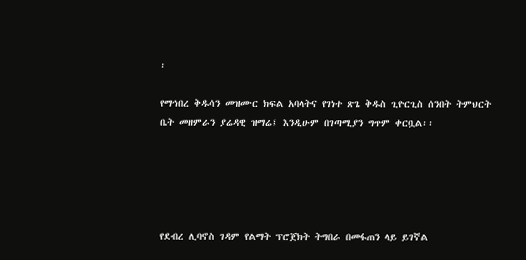፡

የማኅበረ ቅዱሳን መዝሙር ክፍል አባላትና የገነተ ጽጌ ቅዱስ ጊዮርጊስ ሰንበት ትምህርት ቤት መዘምራን ያሬዳዊ ዝማሬ፤ እንዲሁም በገጣሚያን ግጥም ቀርቧል፡፡





የደብረ ሊባኖስ ገዳም የልማት ፕሮጀክት ትግበራ በመፋጠን ላይ ይገኛል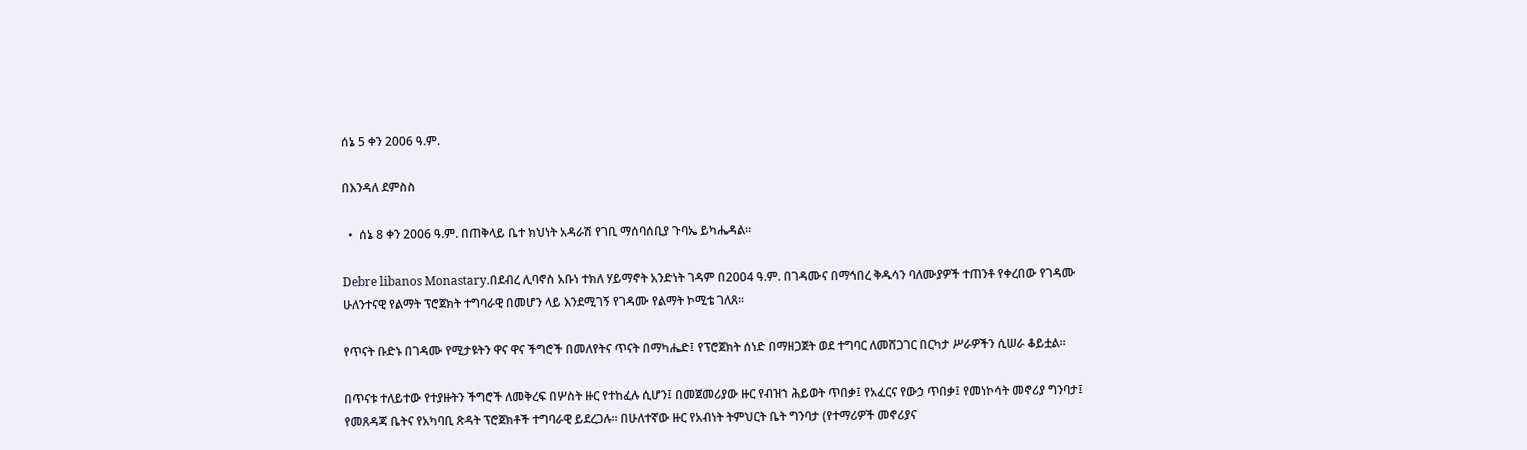ሰኔ 5 ቀን 2006 ዓ.ም.

በእንዳለ ደምስስ

  •  ሰኔ 8 ቀን 2006 ዓ.ም. በጠቅላይ ቤተ ክህነት አዳራሽ የገቢ ማሰባሰቢያ ጉባኤ ይካሔዳል፡፡

Debre libanos Monastary.በደብረ ሊባኖስ አቡነ ተክለ ሃይማኖት አንድነት ገዳም በ2004 ዓ.ም. በገዳሙና በማኅበረ ቅዱሳን ባለሙያዎች ተጠንቶ የቀረበው የገዳሙ ሁለንተናዊ የልማት ፕሮጀክት ተግባራዊ በመሆን ላይ እንደሚገኝ የገዳሙ የልማት ኮሚቴ ገለጸ፡፡

የጥናት ቡድኑ በገዳሙ የሚታዩትን ዋና ዋና ችግሮች በመለየትና ጥናት በማካሔድ፤ የፕሮጀክት ሰነድ በማዘጋጀት ወደ ተግባር ለመሸጋገር በርካታ ሥራዎችን ሲሠራ ቆይቷል፡፡

በጥናቱ ተለይተው የተያዙትን ችግሮች ለመቅረፍ በሦስት ዙር የተከፈሉ ሲሆን፤ በመጀመሪያው ዙር የብዝኀ ሕይወት ጥበቃ፤ የአፈርና የውኃ ጥበቃ፤ የመነኮሳት መኖሪያ ግንባታ፤ የመጸዳጃ ቤትና የአካባቢ ጽዳት ፕሮጀክቶች ተግባራዊ ይደረጋሉ፡፡ በሁለተኛው ዙር የአብነት ትምህርት ቤት ግንባታ (የተማሪዎች መኖሪያና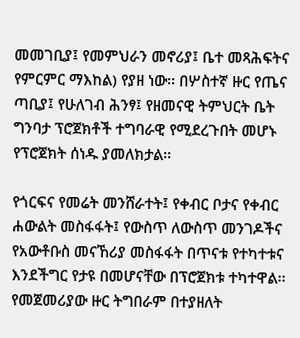መመገቢያ፤ የመምህራን መኖሪያ፤ ቤተ መጻሕፍትና የምርምር ማእከል) የያዘ ነው፡፡ በሦስተኛ ዙር የጤና ጣቢያ፤ የሁለገብ ሕንፃ፤ የዘመናዊ ትምህርት ቤት ግንባታ ፕሮጀክቶች ተግባራዊ የሚደረጉበት መሆኑ የፕሮጀክት ሰነዱ ያመለክታል፡፡

የጎርፍና የመሬት መንሸራተት፤ የቀብር ቦታና የቀብር ሐውልት መስፋፋት፤ የውስጥ ለውስጥ መንገዶችና የአውቶቡስ መናኸሪያ መስፋፋት በጥናቱ የተካተቱና እንደችግር የታዩ በመሆናቸው በፕሮጀክቱ ተካተዋል፡፡ የመጀመሪያው ዙር ትግበራም በተያዘለት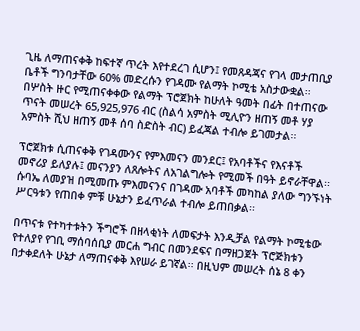ጊዜ ለማጠናቀቅ ከፍተኛ ጥረት እየተደረገ ሲሆን፤ የመጸዳጃና የገላ መታጠቢያ ቤቶች ግንባታቸው 60% መድረሱን የገዳሙ የልማት ኮሚቴ አስታውቋል፡፡ በሦስት ዙር የሚጠናቀቀው የልማት ፕሮጀክት ከሁለት ዓመት በፊት በተጠናው ጥናት መሠረት 65,925,976 ብር (ስልሳ አምስት ሚሊዮን ዘጠኝ መቶ ሃያ አምስት ሺህ ዘጠኝ መቶ ሰባ ስድስት ብር) ይፈጃል ተብሎ ይገመታል፡፡

ፕሮጀክቱ ሲጠናቀቅ የገዳሙንና የምእመናን መንደር፤ የአባቶችና የእናቶች መኖሪያ ይለያሉ፤ መናንያን ለጸሎትና ለአገልግሎት የሚመች በዓት ይኖራቸዋል፡፡ ሱባኤ ለመያዝ በሚመጡ ምእመናንና በገዳሙ አባቶች መካከል ያለው ግንኙነት ሥርዓቱን የጠበቀ ምቹ ሁኔታን ይፈጥራል ተብሎ ይጠበቃል፡፡

በጥናቱ የተካተቱትን ችግሮች በዘላቂነት ለመፍታት እንዲቻል የልማት ኮሚቴው የተለያየ የገቢ ማሰባሰቢያ መርሐ ግብር በመንደፍና በማዘጋጀት ፕሮጅክቱን በታቀደለት ሁኔታ ለማጠናቀቅ እየሠራ ይገኛል፡፡ በዚህም መሠረት ሰኔ 8 ቀን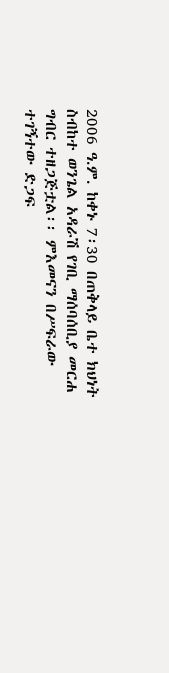2006 ዓ.ም. ከቀኑ 7፡30 በጠቅላይ ቤተ ክህነት ስብከተ ወንጌል አዳራሽ የገቢ ማሰባሰቢያ መርሐ ግብር ተዘጋጅቷል፡፡ ምእመናን በሥፍራው ተገኝተው ድጋፍ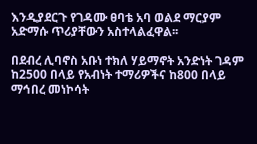እንዲያደርጉ የገዳሙ ፀባቴ አባ ወልደ ማርያም አድማሱ ጥሪያቸውን አስተላልፈዋል፡፡

በደብረ ሊባኖስ አቡነ ተክለ ሃይማኖት አንድነት ገዳም ከ2500 በላይ የአብነት ተማሪዎችና ከ800 በላይ ማኅበረ መነኮሳት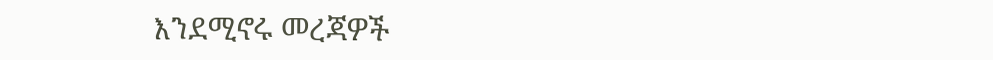እንደሚኖሩ መረጃዎች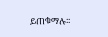ይጠቁማሉ፡፡